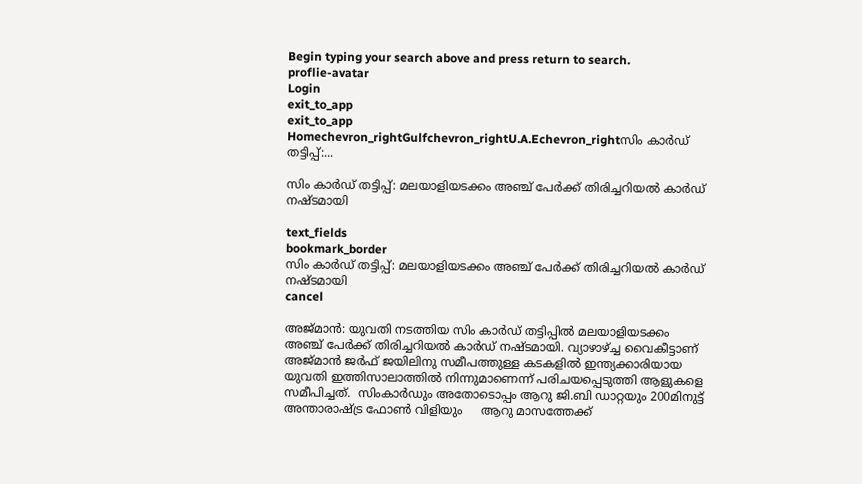Begin typing your search above and press return to search.
proflie-avatar
Login
exit_to_app
exit_to_app
Homechevron_rightGulfchevron_rightU.A.Echevron_rightസിം കാര്‍ഡ് തട്ടിപ്പ്:...

സിം കാര്‍ഡ് തട്ടിപ്പ്: മലയാളിയടക്കം അഞ്ച് പേര്‍ക്ക് തിരിച്ചറിയല്‍ കാര്‍ഡ് നഷ്ടമായി

text_fields
bookmark_border
സിം കാര്‍ഡ് തട്ടിപ്പ്: മലയാളിയടക്കം അഞ്ച് പേര്‍ക്ക് തിരിച്ചറിയല്‍ കാര്‍ഡ് നഷ്ടമായി
cancel

അജ്മാന്‍: യുവതി നടത്തിയ സിം കാര്‍ഡ് തട്ടിപ്പിൽ മലയാളിയടക്കം അഞ്ച് പേർക്ക് തിരിച്ചറിയല്‍ കാര്‍ഡ് നഷ്ടമായി. വ്യാഴാഴ്ച്ച വൈകീട്ടാണ് അജ്മാന്‍ ജർഫ് ജയിലിനു സമീപത്തുള്ള കടകളില്‍ ഇന്ത്യക്കാരിയായ യുവതി ഇത്തിസാലാത്തില്‍ നിന്നുമാണെന്ന് പരിചയപ്പെടുത്തി ആളുകളെ സമീപിച്ചത്.  സിംകാര്‍ഡും അതോടൊപ്പം ആറു ജി.ബി ഡാറ്റയും 200മിനുട്ട് അന്താരാഷ്‌ട്ര ഫോണ്‍ വിളിയും     ആറു മാസത്തേക്ക്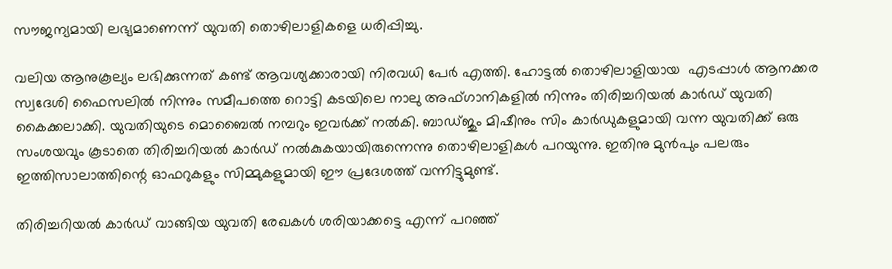സൗജന്യമായി ലഭ്യമാണെന്ന് യുവതി തൊഴിലാളികളെ ധരിപ്പിച്ചു.

വലിയ ആനുകൂല്യം ലഭിക്കുന്നത് കണ്ട് ആവശ്യക്കാരായി നിരവധി പേര്‍ എത്തി. ഹോട്ടല്‍ തൊഴിലാളിയായ  എടപ്പാള്‍ ആനക്കര സ്വദേശി ഫൈസലില്‍ നിന്നും സമീപത്തെ റൊട്ടി കടയിലെ നാലു അഫ്ഗാനികളില്‍ നിന്നും തിരിച്ചറിയല്‍ കാര്‍ഡ് യുവതി കൈക്കലാക്കി. യുവതിയുടെ മൊബൈല്‍ നമ്പറും ഇവര്‍ക്ക് നല്‍കി. ബാഡ്ജും മിഷീനും സിം കാര്‍ഡുകളുമായി വന്ന യുവതിക്ക് ഒരു സംശയവും കൂടാതെ തിരിച്ചറിയല്‍ കാര്‍ഡ് നല്‍കുകയായിരുന്നെന്നു തൊഴിലാളികള്‍ പറയുന്നു. ഇതിനു മുന്‍പും പലരും ഇത്തിസാലാത്തിന്റെ ഓഫറുകളും സിമ്മുകളുമായി ഈ പ്രദേശത്ത് വന്നിട്ടുമുണ്ട്.

തിരിച്ചറിയല്‍ കാര്‍ഡ് വാങ്ങിയ യുവതി രേഖകള്‍ ശരിയാക്കട്ടെ എന്ന് പറഞ്ഞ്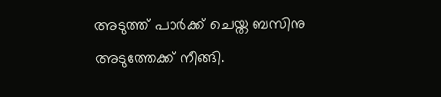അടുത്ത് പാര്‍ക്ക് ചെയ്ത ബസിനു അടുത്തേക്ക് നീങ്ങി.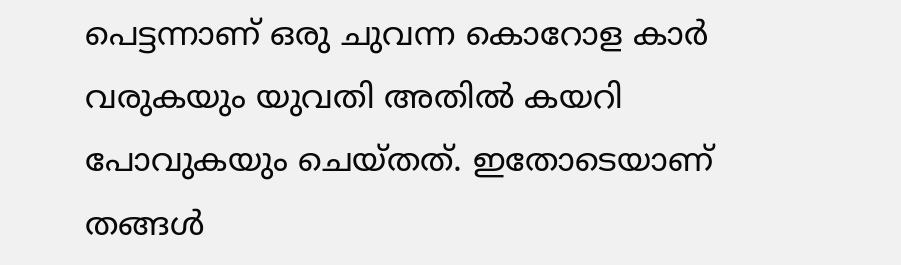പെട്ടന്നാണ് ഒരു ചുവന്ന കൊറോള കാര്‍ വരുകയും യുവതി അതില്‍ കയറി പോവുകയും ചെയ്തത്. ഇതോടെയാണ് തങ്ങള്‍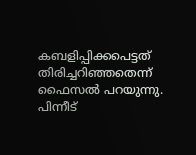കബളിപ്പിക്കപെട്ടത് തിരിച്ചറിഞ്ഞതെന്ന് ഫൈസല്‍ പറയുന്നു. പിന്നീട്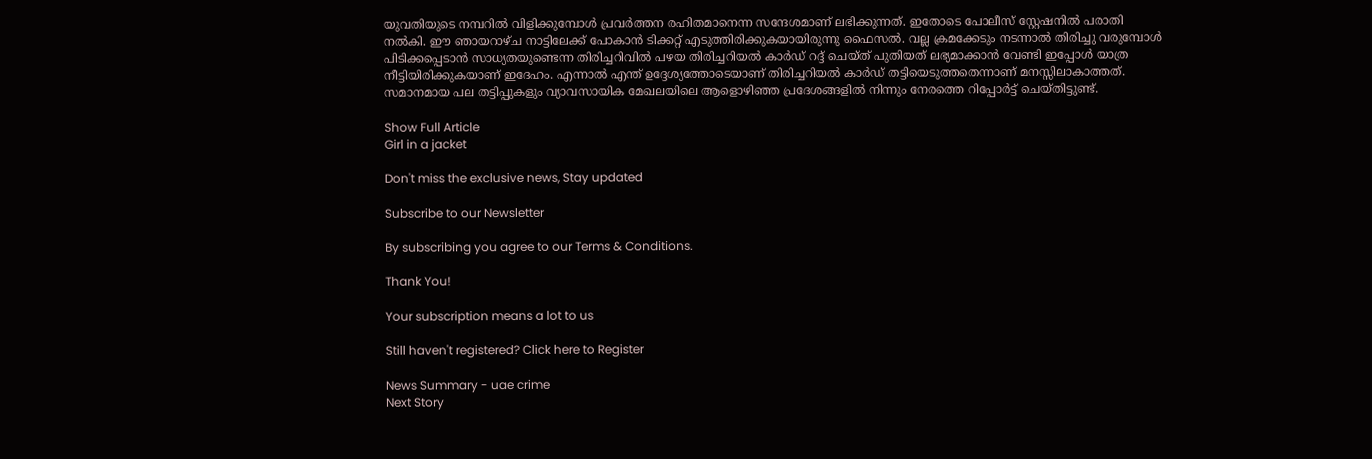യുവതിയുടെ നമ്പറില്‍ വിളിക്കുമ്പോള്‍ പ്രവര്‍ത്തന രഹിതമാനെന്ന സന്ദേശമാണ് ലഭിക്കുന്നത്. ഇതോടെ പോലീസ് സ്റ്റേഷനിൽ പരാതി നല്‍കി. ഈ ഞായറാഴ്ച നാട്ടിലേക്ക് പോകാന്‍ ടിക്കറ്റ് എടുത്തിരിക്കുകയായിരുന്നു ഫൈസല്‍. വല്ല ക്രമക്കേടും നടന്നാല്‍ തിരിച്ചു വരുമ്പോള്‍ പിടിക്കപ്പെടാന്‍ സാധ്യതയുണ്ടെന്ന തിരിച്ചറിവില്‍ പഴയ തിരിച്ചറിയല്‍ കാര്‍ഡ് റദ്ദ് ചെയ്ത് പുതിയത് ലഭ്യമാക്കാന്‍ വേണ്ടി ഇപ്പോള്‍ യാത്ര നീട്ടിയിരിക്കുകയാണ് ഇദേഹം. എന്നാല്‍ എന്ത് ഉദ്ദേശ്യത്തോടെയാണ് തിരിച്ചറിയല്‍ കാര്‍ഡ് തട്ടിയെടുത്തതെന്നാണ് മനസ്സിലാകാത്തത്. സമാനമായ പല തട്ടിപ്പുകളും വ്യാവസായിക മേഖലയിലെ ആളൊഴിഞ്ഞ പ്രദേശങ്ങളില്‍ നിന്നും നേരത്തെ റിപ്പോര്‍ട്ട് ചെയ്തിട്ടുണ്ട്.

Show Full Article
Girl in a jacket

Don't miss the exclusive news, Stay updated

Subscribe to our Newsletter

By subscribing you agree to our Terms & Conditions.

Thank You!

Your subscription means a lot to us

Still haven't registered? Click here to Register

News Summary - uae crime
Next Story